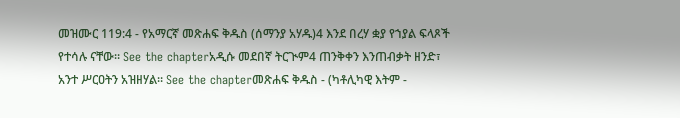መዝሙር 119:4 - የአማርኛ መጽሐፍ ቅዱስ (ሰማንያ አሃዱ)4 እንደ በረሃ ቋያ የኀያል ፍላጾች የተሳሉ ናቸው። See the chapterአዲሱ መደበኛ ትርጒም4 ጠንቅቀን እንጠብቃት ዘንድ፣ አንተ ሥርዐትን አዝዘሃል። See the chapterመጽሐፍ ቅዱስ - (ካቶሊካዊ እትም -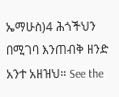ኤማሁስ)4 ሕጎችህን በሚገባ እንጠብቅ ዘንድ አንተ አዘዝህ። See the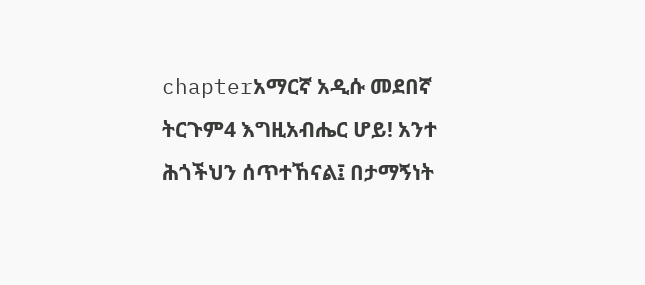chapterአማርኛ አዲሱ መደበኛ ትርጉም4 እግዚአብሔር ሆይ! አንተ ሕጎችህን ሰጥተኸናል፤ በታማኝነት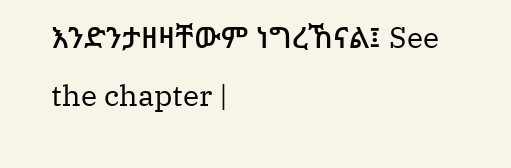እንድንታዘዛቸውም ነግረኸናል፤ See the chapter |